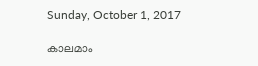Sunday, October 1, 2017

കാലമാം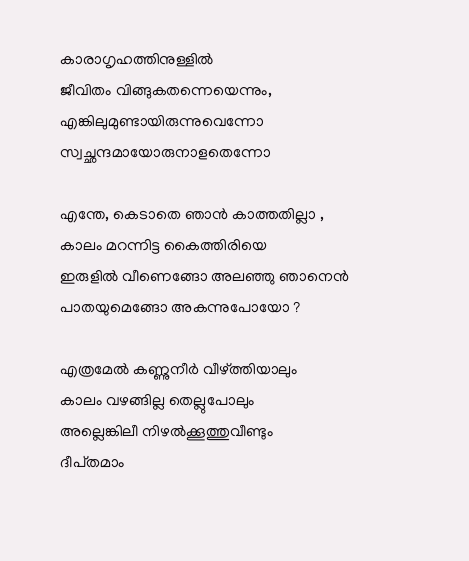കാരാഗൃഹത്തിനുള്ളിൽ
ജീവിതം വിങ്ങുകതന്നെയെന്നും,
എങ്കിലുമുണ്ടായിരുന്നുവെന്നോ
സ്വച്ഛന്ദമായോരുനാളതെന്നോ

എന്തേ, കെടാതെ ഞാൻ കാത്തതില്ലാ ,
കാലം മറന്നിട്ട കൈത്തിരിയെ
ഇരുളിൽ വീണെങ്ങോ അലഞ്ഞു ഞാനെൻ
പാതയുമെങ്ങോ അകന്നുപോയോ ?

എത്രമേൽ കണ്ണുനീർ വീഴ്ത്തിയാലും
കാലം വഴങ്ങില്ല തെല്ലുപോലും
അല്ലെങ്കിലീ നിഴൽക്കൂത്തുവീണ്ടും
ദീപ്‌തമാം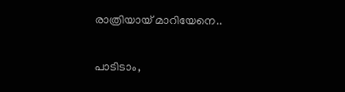രാത്രിയായ് മാറിയേനെ..

പാടിടാം,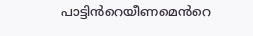പാട്ടിൻറെയീണമെൻറെ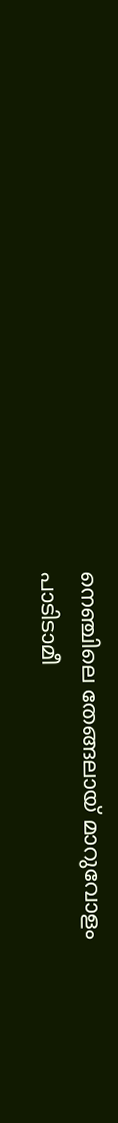നെഞ്ചിലെ തേങ്ങലായ് മാറുവോളം
പാടിടാമീ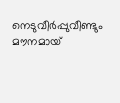നെടുവീർപ്പുവീണ്ടും
മൗനമായ്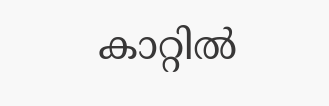കാറ്റിൽ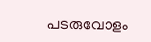പടരുവോളം